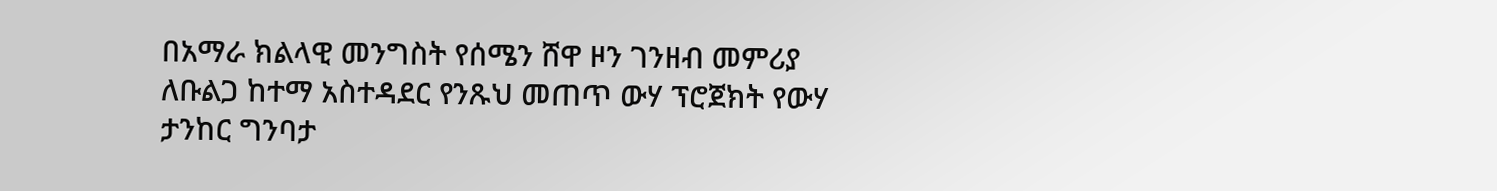በአማራ ክልላዊ መንግስት የሰሜን ሸዋ ዞን ገንዘብ መምሪያ ለቡልጋ ከተማ አስተዳደር የንጹህ መጠጥ ውሃ ፕሮጀክት የውሃ ታንከር ግንባታ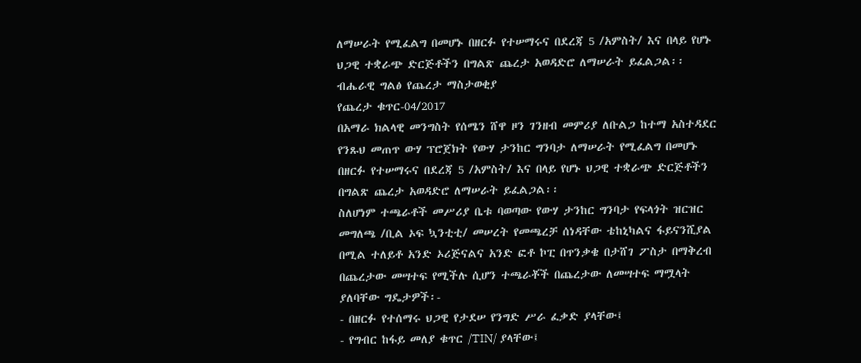ለማሠራት የሚፈልግ በመሆኑ በዘርፉ የተሠማሩና በደረጃ 5 /አምስት/ እና በላይ የሆኑ ህጋዊ ተቋራጭ ድርጅቶችን በግልጽ ጨረታ አወዳድሮ ለማሠራት ይፈልጋል፡፡
ብሔራዊ ግልፅ የጨረታ ማስታወቂያ
የጨረታ ቁጥር-04/2017
በአማራ ክልላዊ መንግስት የሰሜን ሸዋ ዞን ገንዘብ መምሪያ ለቡልጋ ከተማ አስተዳደር የንጹህ መጠጥ ውሃ ፕሮጀክት የውሃ ታንከር ግንባታ ለማሠራት የሚፈልግ በመሆኑ በዘርፉ የተሠማሩና በደረጃ 5 /አምስት/ እና በላይ የሆኑ ህጋዊ ተቋራጭ ድርጅቶችን በግልጽ ጨረታ አወዳድሮ ለማሠራት ይፈልጋል፡፡
ስለሆነም ተጫራቶች መሥሪያ ቤቱ ባወጣው የውሃ ታንከር ግንባታ የፍላጎት ዝርዝር መግለጫ /ቢል ኦፍ ኳንቲቲ/ መሠረት የመጫረቻ ሰነዳቸው ቴከኒካልና ፋይናንሺያል በሚል ተለይቶ አንድ ኦሪጅናልና አንድ ፎቶ ኮፒ በጥንቃቄ በታሸገ ፖስታ በማቅረብ በጨረታው መሣተፍ የሚችሉ ሲሆን ተጫራቾች በጨረታው ለመሣተፍ ማሟላት ያለባቸው ግዴታዎች፡-
- በዘርፉ የተሰማሩ ህጋዊ የታደሠ የንግድ ሥራ ፈቃድ ያላቸው፤
- የግብር ከፋይ መለያ ቁጥር /TIN/ ያላቸው፤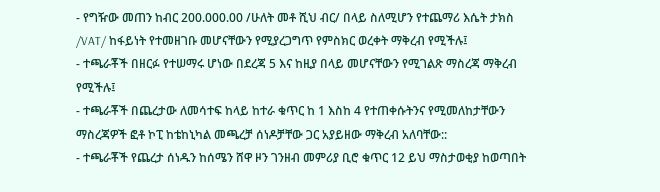- የግዥው መጠን ከብር 200.000.00 /ሁለት መቶ ሺህ ብር/ በላይ ስለሚሆን የተጨማሪ እሴት ታክስ /VAT/ ከፋይነት የተመዘገቡ መሆናቸውን የሚያረጋግጥ የምስክር ወረቀት ማቅረብ የሚችሉ፤
- ተጫራቾች በዘርፉ የተሠማሩ ሆነው በደረጃ 5 እና ከዚያ በላይ መሆናቸውን የሚገልጽ ማስረጃ ማቅረብ የሚችሉ፤
- ተጫራቾች በጨረታው ለመሳተፍ ከላይ ከተራ ቁጥር ከ 1 እስከ 4 የተጠቀሱትንና የሚመለከታቸውን ማስረጃዎች ፎቶ ኮፒ ከቴከኒካል መጫረቻ ሰነዶቻቸው ጋር አያይዘው ማቅረብ አለባቸው::
- ተጫራቾች የጨረታ ሰነዱን ከሰሜን ሸዋ ዞን ገንዘብ መምሪያ ቢሮ ቁጥር 12 ይህ ማስታወቂያ ከወጣበት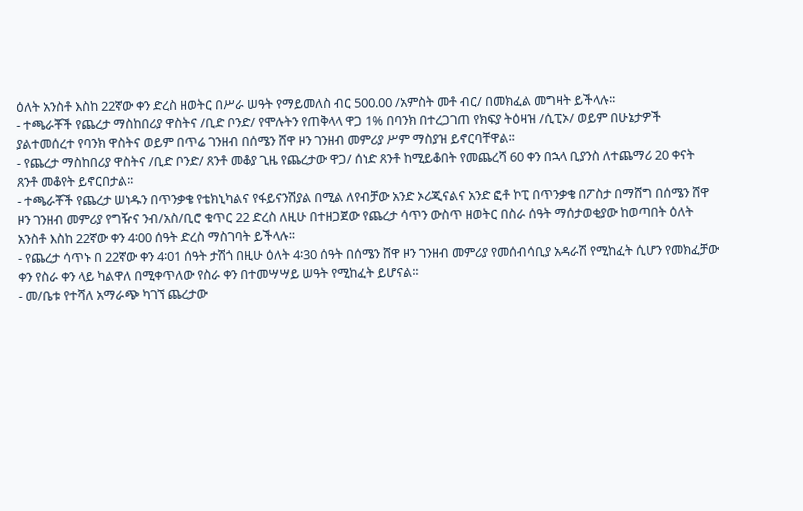ዕለት አንስቶ እስከ 22ኛው ቀን ድረስ ዘወትር በሥራ ሠዓት የማይመለስ ብር 500.00 /አምስት መቶ ብር/ በመክፈል መግዛት ይችላሉ፡፡
- ተጫራቾች የጨረታ ማስከበሪያ ዋስትና /ቢድ ቦንድ/ የሞሉትን የጠቅላላ ዋጋ 1% በባንክ በተረጋገጠ የክፍያ ትዕዛዝ /ሲፒኦ/ ወይም በሁኔታዎች ያልተመሰረተ የባንክ ዋስትና ወይም በጥሬ ገንዘብ በሰሜን ሸዋ ዞን ገንዘብ መምሪያ ሥም ማስያዝ ይኖርባቸዋል፡፡
- የጨረታ ማስከበሪያ ዋስትና /ቢድ ቦንድ/ ጸንቶ መቆያ ጊዜ የጨረታው ዋጋ/ ሰነድ ጸንቶ ከሚይቆበት የመጨረሻ 60 ቀን በኋላ ቢያንስ ለተጨማሪ 20 ቀናት ጸንቶ መቆየት ይኖርበታል፡፡
- ተጫራቾች የጨረታ ሠነዱን በጥንቃቄ የቴክኒካልና የፋይናንሽያል በሚል ለየብቻው አንድ ኦሪጂናልና አንድ ፎቶ ኮፒ በጥንቃቄ በፖስታ በማሸግ በሰሜን ሸዋ ዞን ገንዘብ መምሪያ የግዥና ንብ/አስ/ቢሮ ቁጥር 22 ድረስ ለዚሁ በተዘጋጀው የጨረታ ሳጥን ውስጥ ዘወትር በስራ ሰዓት ማሰታወቂያው ከወጣበት ዕለት አንስቶ እስከ 22ኛው ቀን 4፡00 ሰዓት ድረስ ማስገባት ይችላሉ፡፡
- የጨረታ ሳጥኑ በ 22ኛው ቀን 4፡01 ሰዓት ታሽጎ በዚሁ ዕለት 4፡30 ሰዓት በሰሜን ሸዋ ዞን ገንዘብ መምሪያ የመሰብሳቢያ አዳራሽ የሚከፈት ሲሆን የመክፈቻው ቀን የስራ ቀን ላይ ካልዋለ በሚቀጥለው የስራ ቀን በተመሣሣይ ሠዓት የሚከፈት ይሆናል፡፡
- መ/ቤቱ የተሻለ አማራጭ ካገኘ ጨረታው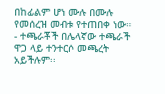በከፊልም ሆነ ሙሉ በሙሉ የመሰረዝ መብቱ የተጠበቀ ነው።
- ተጫራቾች በሌላኛው ተጫራች ዋጋ ላይ ተንተርሶ መጫረት አይችሉም፡፡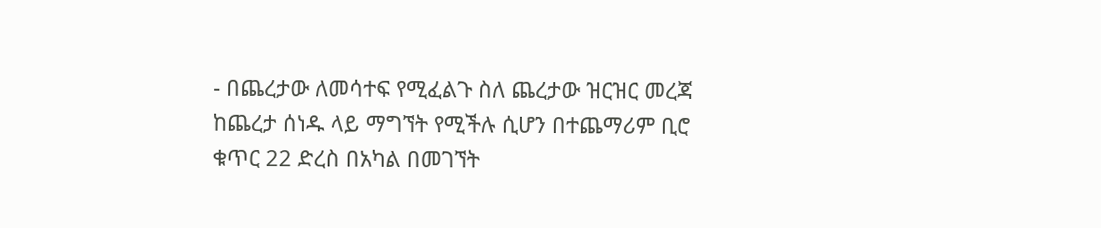- በጨረታው ለመሳተፍ የሚፈልጉ ስለ ጨረታው ዝርዝር መረጃ ከጨረታ ሰነዱ ላይ ማግኘት የሚችሉ ሲሆን በተጨማሪም ቢሮ ቁጥር 22 ድረስ በአካል በመገኘት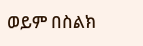ወይም በስልክ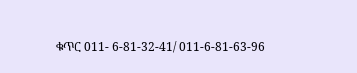ቁጥር 011- 6-81-32-41/ 011-6-81-63-96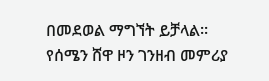በመደወል ማግኘት ይቻላል፡፡
የሰሜን ሸዋ ዞን ገንዘብ መምሪያ